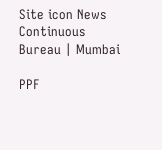Site icon News Continuous Bureau | Mumbai

PPF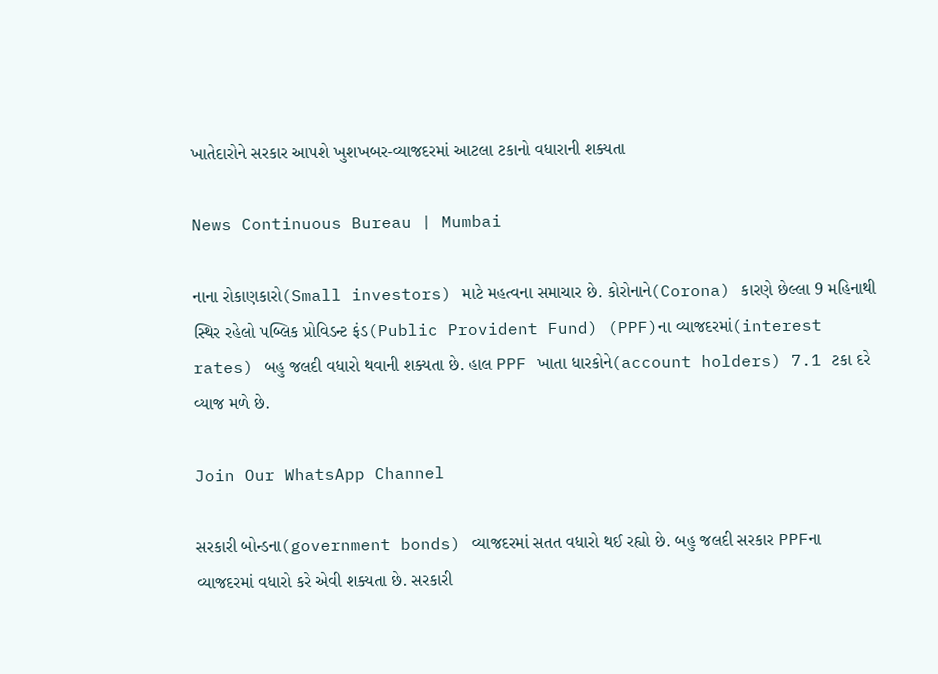ખાતેદારોને સરકાર આપશે ખુશખબર-વ્યાજદરમાં આટલા ટકાનો વધારાની શક્યતા

News Continuous Bureau | Mumbai

નાના રોકાણકારો(Small investors) માટે મહત્વના સમાચાર છે. કોરોનાને(Corona) કારણે છેલ્લા 9 મહિનાથી સ્થિર રહેલો પબ્લિક પ્રોવિડન્ટ ફંડ(Public Provident Fund) (PPF)ના વ્યાજદરમાં(interest rates) બહુ જલદી વધારો થવાની શક્યતા છે. હાલ PPF ખાતા ધારકોને(account holders) 7.1 ટકા દરે વ્યાજ મળે છે.

Join Our WhatsApp Channel

સરકારી બોન્ડના(government bonds) વ્યાજદરમાં સતત વધારો થઈ રહ્યો છે. બહુ જલદી સરકાર PPFના વ્યાજદરમાં વધારો કરે એવી શક્યતા છે. સરકારી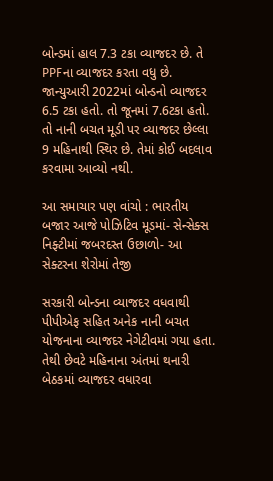બોન્ડમાં હાલ 7.3 ટકા વ્યાજદર છે. તે PPFના વ્યાજદર કરતા વધુ છે. જાન્યુઆરી 2022માં બોન્ડનો વ્યાજદર 6.5 ટકા હતો. તો જૂનમાં 7.6ટકા હતો. તો નાની બચત મૂડી પર વ્યાજદર છેલ્લા 9 મહિનાથી સ્થિર છે. તેમાં કોઈ બદલાવ કરવામા આવ્યો નથી.

આ સમાચાર પણ વાંચો : ભારતીય બજાર આજે પોઝિટિવ મૂડમાં- સેન્સેક્સ નિફ્ટીમાં જબરદસ્ત ઉછાળો- આ સેક્ટરના શેરોમાં તેજી

સરકારી બોન્ડના વ્યાજદર વધવાથી પીપીએફ સહિત અનેક નાની બચત યોજનાના વ્યાજદર નેગેટીવમાં ગયા હતા. તેથી છેવટે મહિનાના અંતમાં થનારી બેઠકમાં વ્યાજદર વધારવા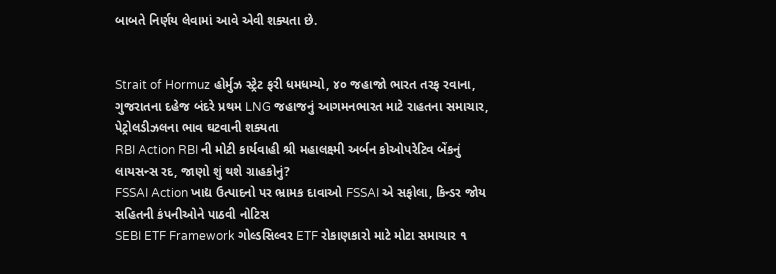બાબતે નિર્ણય લેવામાં આવે એવી શક્યતા છે.


Strait of Hormuz હોર્મુઝ સ્ટ્રેટ ફરી ધમધમ્યો, ૪૦ જહાજો ભારત તરફ રવાના, ગુજરાતના દહેજ બંદરે પ્રથમ LNG જહાજનું આગમનભારત માટે રાહતના સમાચાર, પેટ્રોલડીઝલના ભાવ ઘટવાની શક્યતા
RBI Action RBI ની મોટી કાર્યવાહી શ્રી મહાલક્ષ્મી અર્બન કોઓપરેટિવ બેંકનું લાયસન્સ રદ, જાણો શું થશે ગ્રાહકોનું?
FSSAI Action ખાદ્ય ઉત્પાદનો પર ભ્રામક દાવાઓ FSSAI એ સફોલા, કિન્ડર જોય સહિતની કંપનીઓને પાઠવી નોટિસ
SEBI ETF Framework ગોલ્ડસિલ્વર ETF રોકાણકારો માટે મોટા સમાચાર ૧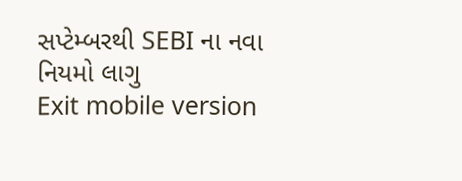સપ્ટેમ્બરથી SEBI ના નવા નિયમો લાગુ
Exit mobile version